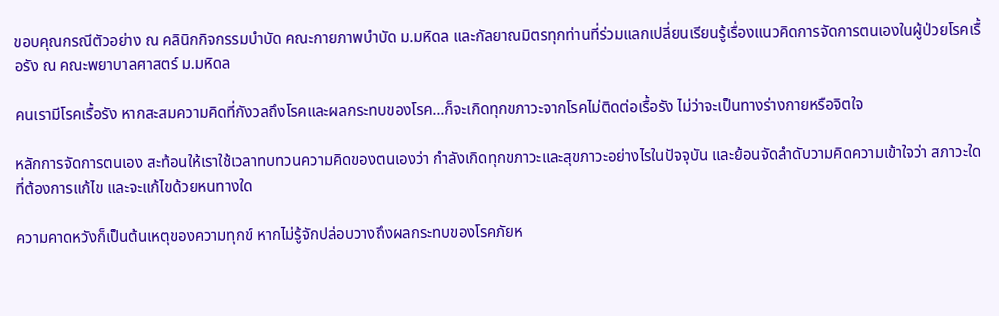ขอบคุณกรณีตัวอย่าง ณ คลินิกกิจกรรมบำบัด คณะกายภาพบำบัด ม.มหิดล และกัลยาณมิตรทุกท่านที่ร่วมแลกเปลี่ยนเรียนรู้เรื่องแนวคิดการจัดการตนเองในผู้ป่วยโรคเรื้อรัง ณ คณะพยาบาลศาสตร์ ม.มหิดล

คนเรามีโรคเรื้อรัง หากสะสมความคิดที่กังวลถึงโรคและผลกระทบของโรค...ก็จะเกิดทุกขภาวะจากโรคไม่ติดต่อเรื้อรัง ไม่ว่าจะเป็นทางร่างกายหรือจิตใจ

หลักการจัดการตนเอง สะท้อนให้เราใช้เวลาทบทวนความคิดของตนเองว่า กำลังเกิดทุกขภาวะและสุขภาวะอย่างไรในปัจจุบัน และย้อนจัดลำดับวามคิดความเข้าใจว่า สภาวะใดที่ต้องการแก้ไข และจะแก้ไขด้วยหนทางใด

ความคาดหวังก็เป็นต้นเหตุของความทุกข์ หากไม่รู้จักปล่อบวางถึงผลกระทบของโรคภัยห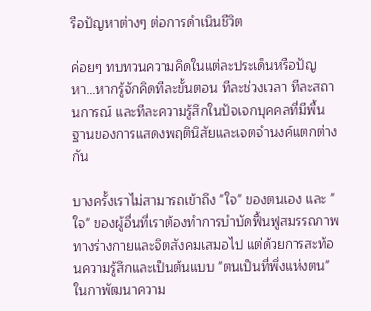รือปัญหาต่างๆ ต่อการดำเนินชีวิต

ค่อยๆ ทบทวนความคิดในแต่ละประเด็นหรือปัญหา...หากรู้จักคิดทีละขั้นตอน ทีละช่วงเวลา ทีละสถานการณ์ และทีละความรู้สึกในปัจเจกบุคคลที่มีพื้นฐานของการแสดงพฤตินิสัยและเจตจำนงค์แตกต่างกัน

บางครั้งเราไม่สามารถเข้าถึง "ใจ" ของตนเอง และ "ใจ" ของผู้อื่นที่เราต้องทำการบำบัดฟื้นฟูสมรรถภาพทางร่างกายและจิตสังคมเสมอไป แต่ด้วยการสะท้อนความรู้สึกและเป็นต้นแบบ "ตนเป็นที่พึ่งแห่งตน" ในกาพัฒนาความ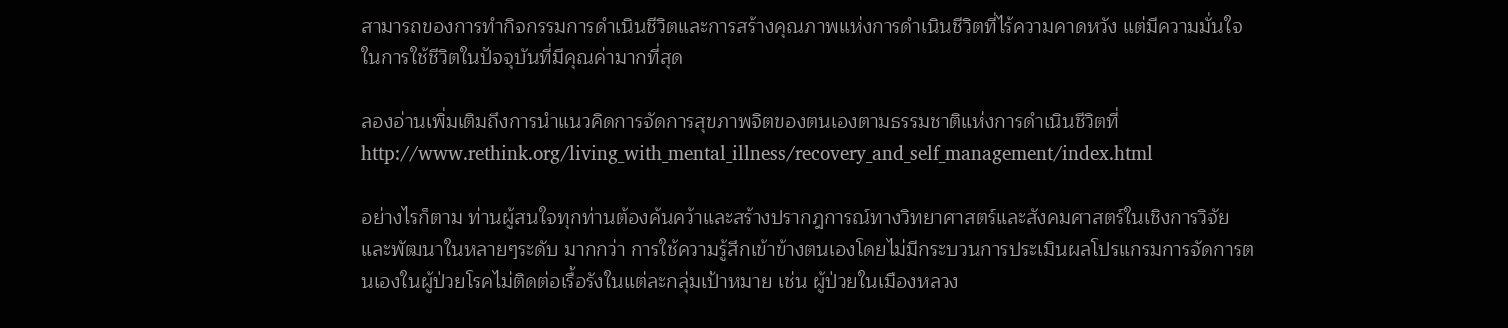สามารถของการทำกิจกรรมการดำเนินชีวิตและการสร้างคุณภาพแห่งการดำเนินชีวิตที่ไร้ความคาดหวัง แต่มีความมั่นใจในการใช้ชีวิตในปัจจุบันที่มีคุณค่ามากที่สุด

ลองอ่านเพิ่มเติมถึงการนำแนวคิดการจัดการสุขภาพจิตของตนเองตามธรรมชาติแห่งการดำเนินชีวิตที่ http://www.rethink.org/living_with_mental_illness/recovery_and_self_management/index.html

อย่างไรก็ตาม ท่านผู้สนใจทุกท่านต้องค้นคว้าและสร้างปรากฎการณ์ทางวิทยาศาสตร์และสังคมศาสตร์ในเชิงการวิจัยและพัฒนาในหลายๆระดับ มากกว่า การใช้ความรู้สึกเข้าข้างตนเองโดยไม่มีกระบวนการประเมินผลโปรแกรมการจัดการตนเองในผู้ป่วยโรคไม่ติดต่อเรื้อรังในแต่ละกลุ่มเป้าหมาย เช่น ผู้ป่วยในเมืองหลวง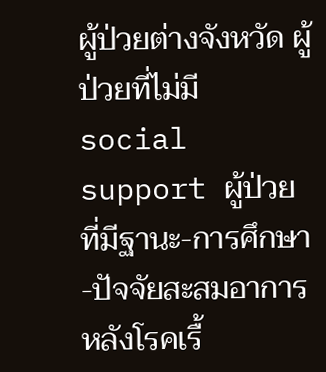ผู้ป่วยต่างจังหวัด ผู้ป่วยที่ไม่มี social support ผู้ป่วยที่มีฐานะ-การศึกษา-ปัจจัยสะสมอาการหลังโรคเรื้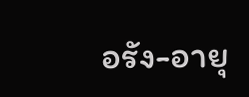อรัง-อายุ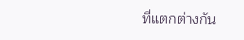ที่แตกต่างกัน